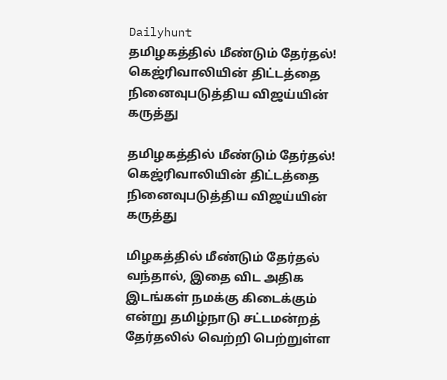Dailyhunt
தமிழகத்தில் மீண்டும் தேர்தல்! கெஜ்ரிவாலியின் திட்டத்தை நினைவுபடுத்திய விஜய்யின் கருத்து

தமிழகத்தில் மீண்டும் தேர்தல்! கெஜ்ரிவாலியின் திட்டத்தை நினைவுபடுத்திய விஜய்யின் கருத்து

மிழகத்தில் மீண்டும் தேர்தல் வந்தால், இதை விட அதிக இடங்கள் நமக்கு கிடைக்கும் என்று தமிழ்நாடு சட்டமன்றத் தேர்தலில் வெற்றி பெற்றுள்ள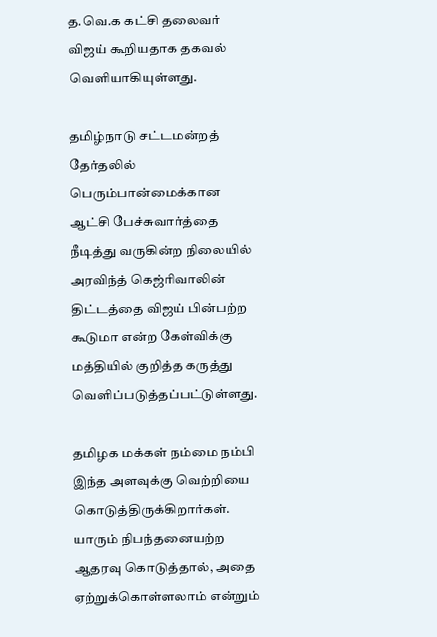த.வெ.க கட்சி தலைவர் விஜய் கூறியதாக தகவல் வெளியாகியுள்ளது.

தமிழ்நாடு சட்டமன்றத் தேர்தலில் பெரும்பான்மைக்கான ஆட்சி பேச்சுவார்த்தை நீடித்து வருகின்ற நிலையில் அரவிந்த் கெஜ்ரிவாலின் திட்டத்தை விஜய் பின்பற்ற கூடுமா என்ற கேள்விக்கு மத்தியில் குறித்த கருத்து வெளிப்படுத்தப்பட்டுள்ளது.

தமிழக மக்கள் நம்மை நம்பி இந்த அளவுக்கு வெற்றியை கொடுத்திருக்கிறார்கள். யாரும் நிபந்தனையற்ற ஆதரவு கொடுத்தால், அதை ஏற்றுக்கொள்ளலாம் என்றும்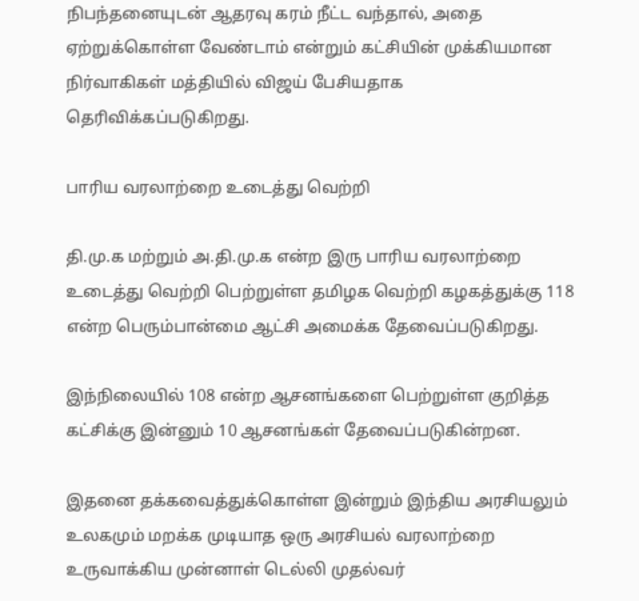நிபந்தனையுடன் ஆதரவு கரம் நீட்ட வந்தால், அதை ஏற்றுக்கொள்ள வேண்டாம் என்றும் கட்சியின் முக்கியமான நிர்வாகிகள் மத்தியில் விஜய் பேசியதாக தெரிவிக்கப்படுகிறது.

பாரிய வரலாற்றை உடைத்து வெற்றி

தி.மு.க மற்றும் அ.தி.மு.க என்ற இரு பாரிய வரலாற்றை உடைத்து வெற்றி பெற்றுள்ள தமிழக வெற்றி கழகத்துக்கு 118 என்ற பெரும்பான்மை ஆட்சி அமைக்க தேவைப்படுகிறது.

இந்நிலையில் 108 என்ற ஆசனங்களை பெற்றுள்ள குறித்த கட்சிக்கு இன்னும் 10 ஆசனங்கள் தேவைப்படுகின்றன.

இதனை தக்கவைத்துக்கொள்ள இன்றும் இந்திய அரசியலும் உலகமும் மறக்க முடியாத ஒரு அரசியல் வரலாற்றை உருவாக்கிய முன்னாள் டெல்லி முதல்வர்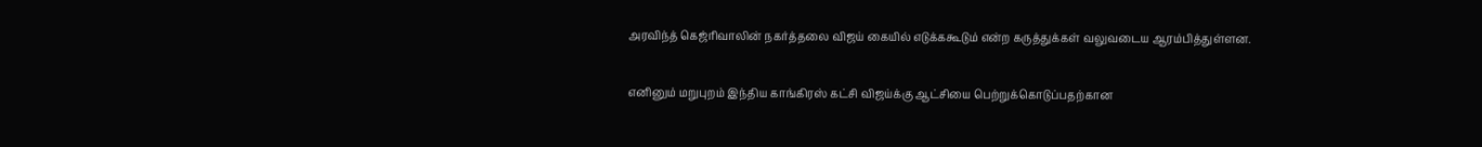அரவிந்த் கெஜ்ரிவாலின் நகர்த்தலை விஜய் கையில் எடுக்ககூடும் என்ற கருத்துக்கள் வலுவடைய ஆரம்பித்துள்ளன.

எனினும் மறுபுறம் இந்திய காங்கிரஸ் கட்சி விஜய்க்கு ஆட்சியை பெற்றுக்கொடுப்பதற்கான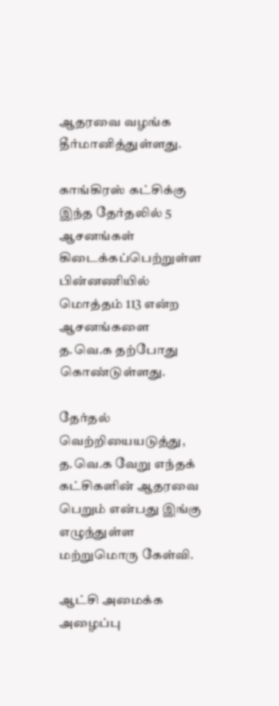ஆதரவை வழங்க தீர்மானித்துள்ளது.

காங்கிரஸ் கட்சிக்கு இந்த தேர்தலில் 5 ஆசனங்கள் கிடைக்கப்பெற்றுள்ள பின்னணியில் மொத்தம் 113 என்ற ஆசனங்களை த.வெ.க தற்போது கொண்டுள்ளது.

தேர்தல் வெற்றியையடுத்து, த.வெ.க வேறு எந்தக் கட்சிகளின் ஆதரவை பெறும் என்பது இங்கு எழுந்துள்ள மற்றுமொரு கேள்வி.

ஆட்சி அமைக்க அழைப்பு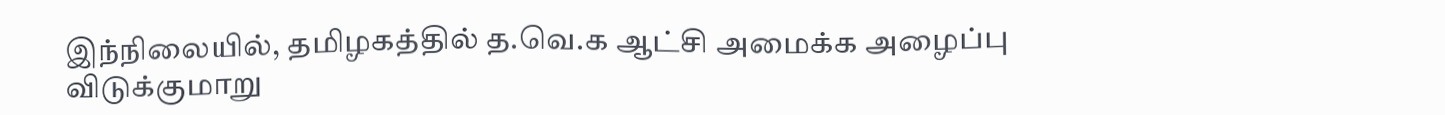இந்நிலையில், தமிழகத்தில் த.வெ.க ஆட்சி அமைக்க அழைப்பு விடுக்குமாறு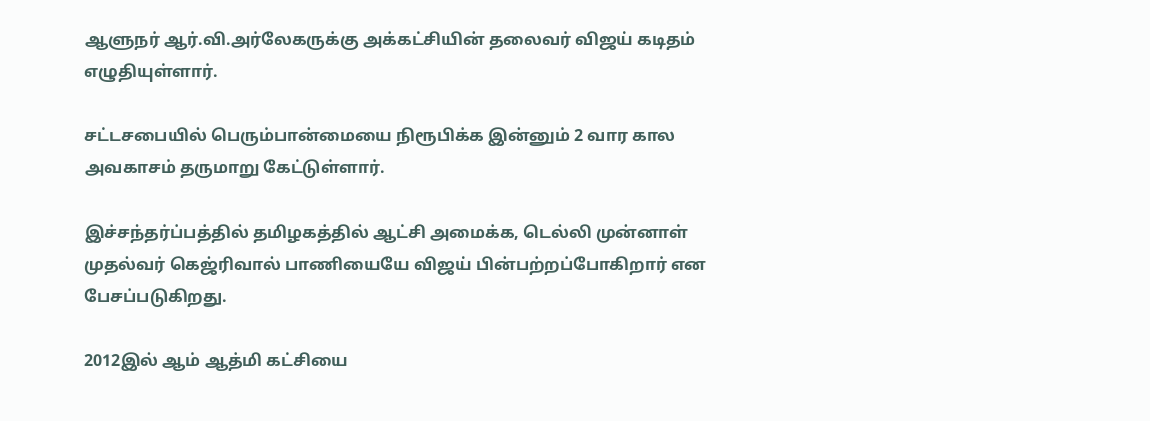ஆளுநர் ஆர்.வி.அர்லேகருக்கு அக்கட்சியின் தலைவர் விஜய் கடிதம் எழுதியுள்ளார்.

சட்டசபையில் பெரும்பான்மையை நிரூபிக்க இன்னும் 2 வார கால அவகாசம் தருமாறு கேட்டுள்ளார்.

இச்சந்தர்ப்பத்தில் தமிழகத்தில் ஆட்சி அமைக்க, டெல்லி முன்னாள் முதல்வர் கெஜ்ரிவால் பாணியையே விஜய் பின்பற்றப்போகிறார் என பேசப்படுகிறது.

2012இல் ஆம் ஆத்மி கட்சியை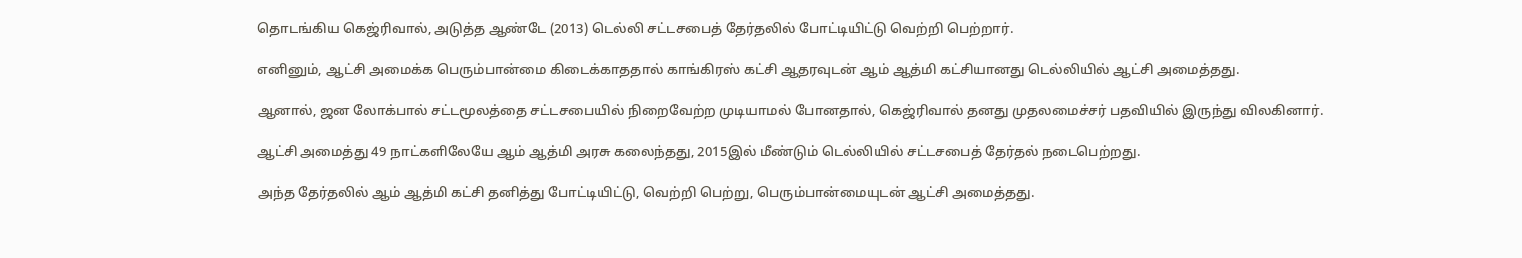தொடங்கிய கெஜ்ரிவால், அடுத்த ஆண்டே (2013) டெல்லி சட்டசபைத் தேர்தலில் போட்டியிட்டு வெற்றி பெற்றார்.

எனினும், ஆட்சி அமைக்க பெரும்பான்மை கிடைக்காததால் காங்கிரஸ் கட்சி ஆதரவுடன் ஆம் ஆத்மி கட்சியானது டெல்லியில் ஆட்சி அமைத்தது.

ஆனால், ஜன லோக்பால் சட்டமூலத்தை சட்டசபையில் நிறைவேற்ற முடியாமல் போனதால், கெஜ்ரிவால் தனது முதலமைச்சர் பதவியில் இருந்து விலகினார்.

ஆட்சி அமைத்து 49 நாட்களிலேயே ஆம் ஆத்மி அரசு கலைந்தது, 2015இல் மீண்டும் டெல்லியில் சட்டசபைத் தேர்தல் நடைபெற்றது.

அந்த தேர்தலில் ஆம் ஆத்மி கட்சி தனித்து போட்டியிட்டு, வெற்றி பெற்று, பெரும்பான்மையுடன் ஆட்சி அமைத்தது.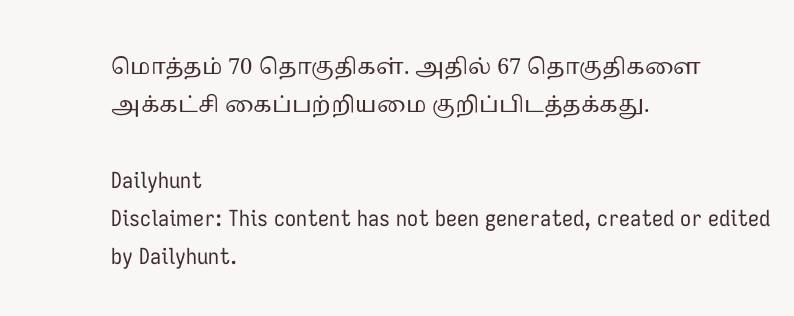மொத்தம் 70 தொகுதிகள். அதில் 67 தொகுதிகளை அக்கட்சி கைப்பற்றியமை குறிப்பிடத்தக்கது.

Dailyhunt
Disclaimer: This content has not been generated, created or edited by Dailyhunt.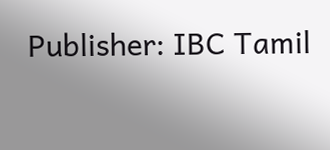Publisher: IBC Tamil